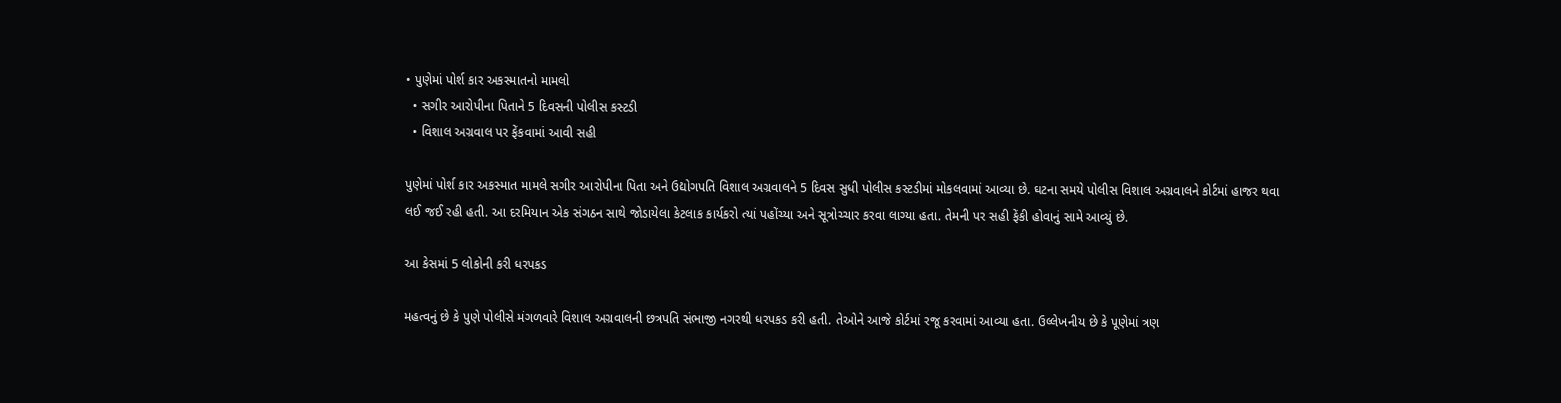• પુણેમાં પોર્શ કાર અકસ્માતનો મામલો
  • સગીર આરોપીના પિતાને 5 દિવસની પોલીસ કસ્ટડી
  • વિશાલ અગ્રવાલ પર ફેંકવામાં આવી સહી

પુણેમાં પોર્શ કાર અકસ્માત મામલે સગીર આરોપીના પિતા અને ઉદ્યોગપતિ વિશાલ અગ્રવાલને 5 દિવસ સુધી પોલીસ કસ્ટડીમાં મોકલવામાં આવ્યા છે. ઘટના સમયે પોલીસ વિશાલ અગ્રવાલને કોર્ટમાં હાજર થવા લઈ જઈ રહી હતી. આ દરમિયાન એક સંગઠન સાથે જોડાયેલા કેટલાક કાર્યકરો ત્યાં પહોંચ્યા અને સૂત્રોચ્ચાર કરવા લાગ્યા હતા. તેમની પર સહી ફેંકી હોવાનું સામે આવ્યું છે.

આ કેસમાં 5 લોકોની કરી ધરપકડ

મહત્વનું છે કે પુણે પોલીસે મંગળવારે વિશાલ અગ્રવાલની છત્રપતિ સંભાજી નગરથી ધરપકડ કરી હતી. તેઓને આજે કોર્ટમાં રજૂ કરવામાં આવ્યા હતા. ઉલ્લેખનીય છે કે પૂણેમાં ત્રણ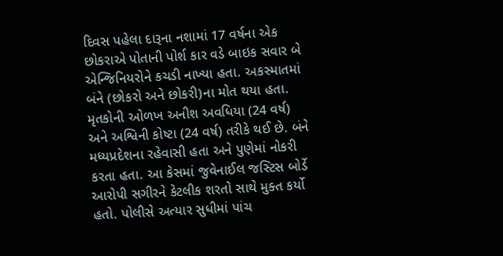દિવસ પહેલા દારૂના નશામાં 17 વર્ષના એક છોકરાએ પોતાની પોર્શ કાર વડે બાઇક સવાર બે એન્જિનિયરોને કચડી નાખ્યા હતા. અકસ્માતમાં બંને (છોકરો અને છોકરી)ના મોત થયા હતા. મૃતકોની ઓળખ અનીશ અવધિયા (24 વર્ષ) અને અશ્વિની કોષ્ટા (24 વર્ષ) તરીકે થઈ છે. બંને મધ્યપ્રદેશના રહેવાસી હતા અને પુણેમાં નોકરી કરતા હતા. આ કેસમાં જુવેનાઈલ જસ્ટિસ બોર્ડે આરોપી સગીરને કેટલીક શરતો સાથે મુક્ત કર્યો હતો. પોલીસે અત્યાર સુધીમાં પાંચ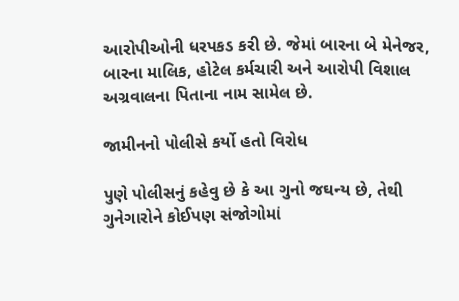આરોપીઓની ધરપકડ કરી છે. જેમાં બારના બે મેનેજર, બારના માલિક, હોટેલ કર્મચારી અને આરોપી વિશાલ અગ્રવાલના પિતાના નામ સામેલ છે.

જામીનનો પોલીસે કર્યો હતો વિરોધ

પુણે પોલીસનું કહેવુ છે કે આ ગુનો જઘન્ય છે, તેથી ગુનેગારોને કોઈપણ સંજોગોમાં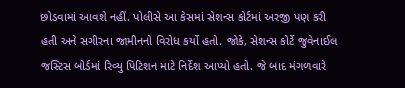છોડવામાં આવશે નહીં. પોલીસે આ કેસમાં સેશન્સ કોર્ટમાં અરજી પણ કરી હતી અને સગીરના જામીનનો વિરોધ કર્યો હતો. જોકે, સેશન્સ કોર્ટે જુવેનાઈલ જસ્ટિસ બોર્ડમાં રિવ્યુ પિટિશન માટે નિર્દેશ આપ્યો હતો. જે બાદ મંગળવારે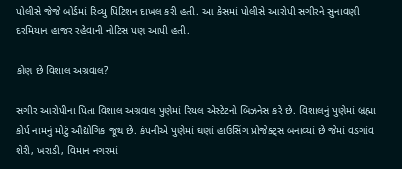પોલીસે જેજે બોર્ડમાં રિવ્યુ પિટિશન દાખલ કરી હતી. આ કેસમાં પોલીસે આરોપી સગીરને સુનાવણી દરમિયાન હાજર રહેવાની નોટિસ પણ આપી હતી.

કોણ છે વિશાલ અગ્રવાલ?

સગીર આરોપીના પિતા વિશાલ અગ્રવાલ પુણેમાં રિયલ એસ્ટેટનો બિઝનેસ કરે છે. વિશાલનું પુણેમાં બ્રહ્મા કોર્પ નામનું મોટું ઔદ્યોગિક જૂથ છે. કંપનીએ પુણેમાં ઘણાં હાઉસિંગ પ્રોજેક્ટ્સ બનાવ્યાં છે જેમાં વડગાંવ શેરી, ખરાડી, વિમાન નગરમાં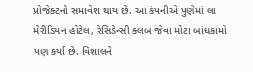પ્રોજેક્ટનો સમાવેશ થાય છે. આ કંપનીએ પુણેમાં લા મેરીડિયન હોટેલ, રેસિડેન્સી ક્લબ જેવા મોટા બાંધકામો પણ કર્યા છે. વિશાલને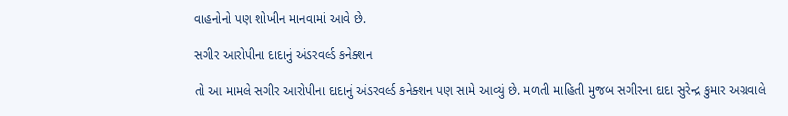વાહનોનો પણ શોખીન માનવામાં આવે છે.

સગીર આરોપીના દાદાનું અંડરવર્લ્ડ કનેક્શન

તો આ મામલે સગીર આરોપીના દાદાનું અંડરવર્લ્ડ કનેક્શન પણ સામે આવ્યું છે. મળતી માહિતી મુજબ સગીરના દાદા સુરેન્દ્ર કુમાર અગ્રવાલે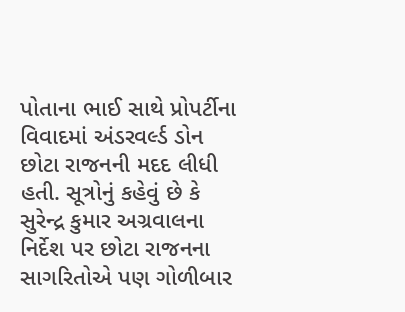પોતાના ભાઈ સાથે પ્રોપર્ટીના વિવાદમાં અંડરવર્લ્ડ ડોન છોટા રાજનની મદદ લીધી હતી. સૂત્રોનું કહેવું છે કે સુરેન્દ્ર કુમાર અગ્રવાલના નિર્દેશ પર છોટા રાજનના સાગરિતોએ પણ ગોળીબાર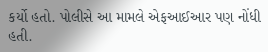કર્યો હતો. પોલીસે આ મામલે એફઆઈઆર પણ નોંધી હતી.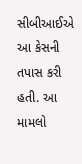સીબીઆઈએ આ કેસની તપાસ કરી હતી. આ મામલો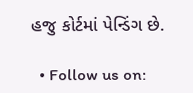હજુ કોર્ટમાં પેન્ડિંગ છે.

  • Follow us on: